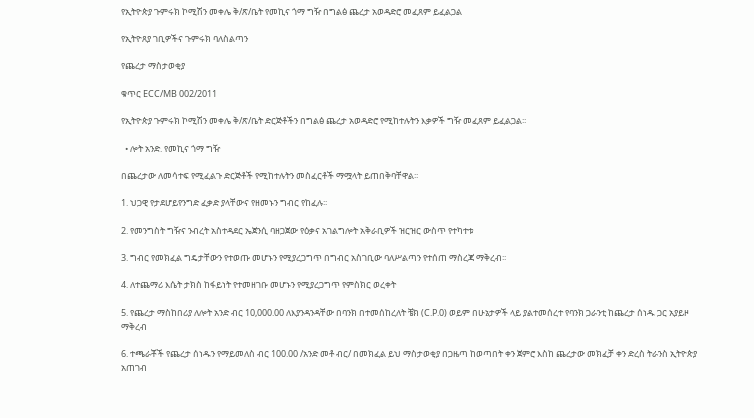የኢትዮጵያ ጉምሩክ ኮሚሽን መቀሌ ቅ/ጽ/ቤት የመኪና ጎማ ግዥ በግልፅ ጨረታ አወዳድሮ መፈጸም ይፈልጋል

የኢትዮጸያ ገቢዎችና ጉምሩክ ባለስልጣን

የጨረታ ማስታወቂያ

ቁጥር ECC/MB 002/2011

የኢትዮጵያ ጉምሩክ ኮሚሽን መቀሌ ቅ/ጽ/ቤት ድርጅቶችን በግልፅ ጨረታ አወዳድሮ የሚከተሉትን እቃዎች ግዥ መፈጸም ይፈልጋል፡፡

  • ሎት አንድ. የመኪና ጎማ ግዥ

በጨረታው ለመሳተፍ የሚፈልጉ ድርጅቶች የሚከተሉትን መስፈርቶች ማሟላት ይጠበቅባቸዋል፡፡

1. ህጋዊ የታደሆይየንግድ ፈቃድ ያላቸውና የዘመኑን ግብር የከፈሉ፡፡

2. የመንግስት ግዥና ንብረት አስተዳደር ኤጀንሲ ባዘጋጀው የዕቃና አገልግሎት አቅራቢዎች ዝርዝር ውስጥ የተካተቱ

3. ግብር የመክፈል ግዴታቸውን የተወጡ መሆኑን የሚያረጋግጥ በግብር አስገቢው ባለሥልጣን የተሰጠ ማስረጃ ማቅረብ፡፡

4. ለተጨማሪ እሴት ታክስ ከፋይነት የተመዘገቡ መሆኑን የሚያረጋግጥ የምስክር ወረቀት

5. የጨረታ ማስከበሪያ ለሎት አንድ ብር 10,000.00 ለእያንዳንዳቸው በባንክ በተመሰከረለት ቼክ (C.P.0) ወይም በሁኔታዎች ላይ ያልተመሰረተ የባንክ ጋራንቲ ከጨረታ ሰነዱ ጋር አያይዞ ማቅረብ

6. ተጫራቾች የጨረታ ሰነዱን የማይመለስ ብር 100.00 /አንድ መቶ ብር/ በመክፈል ይህ ማስታወቂያ በጋዜጣ ከወጣበት ቀን ጀምሮ እስከ ጨረታው መክፈቻ ቀን ድረስ ትራንስ ኢትዮጵያ አጠገብ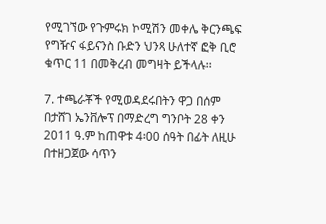የሚገኘው የጉምሩክ ኮሚሽን መቀሌ ቅርንጫፍ የግዥና ፋይናንስ ቡድን ህንጻ ሁለተኛ ፎቅ ቢሮ ቁጥር 11 በመቅረብ መግዛት ይችላሉ፡፡

7. ተጫራቾች የሚወዳደሩበትን ዋጋ በሰም በታሸገ ኤንቨሎፕ በማድረግ ግንቦት 28 ቀን 2011 ዓ.ም ከጠዋቱ 4፡00 ሰዓት በፊት ለዚሁ በተዘጋጀው ሳጥን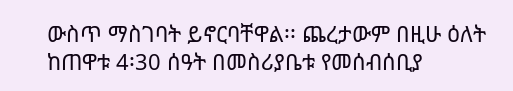ውስጥ ማስገባት ይኖርባቸዋል፡፡ ጨረታውም በዚሁ ዕለት ከጠዋቱ 4፡30 ሰዓት በመስሪያቤቱ የመሰብሰቢያ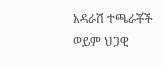አዳራሽ ተጫራቾች ወይም ህጋዊ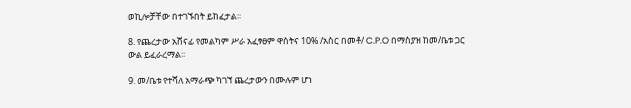ወኪሎቻቸው በተገኙበት ይከፈታል፡፡

8. የጨረታው አሸናፊ የመልካም ሥራ አፈፃፀም ዋስትና 10% /አስር በመቶ/ C.P.O በማስያዝ ከመ/ቤቱ ጋር ውል ይፈራረማል፡፡

9. መ/ቤቱ የተሻለ አማራጭ ካገኘ ጨረታውን በሙሉም ሆነ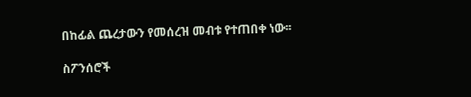በከፊል ጨረታውን የመሰረዝ መብቱ የተጠበቀ ነው፡፡

ስፖንሰሮች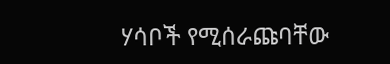ሃሳቦች የሚሰራጩባቸው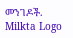መንገዶች.
Milkta Logo